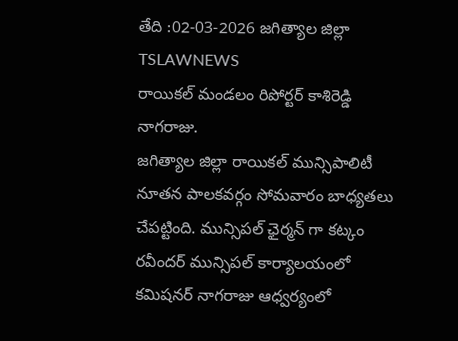తేది :02-03-2026 జగిత్యాల జిల్లా TSLAWNEWS
రాయికల్ మండలం రిపోర్టర్ కాశిరెడ్డి నాగరాజు.
జగిత్యాల జిల్లా రాయికల్ మున్సిపాలిటీ నూతన పాలకవర్గం సోమవారం బాధ్యతలు చేపట్టింది. మున్సిపల్ ఛైర్మన్ గా కట్కం రవీందర్ మున్సిపల్ కార్యాలయంలో కమిషనర్ నాగరాజు ఆధ్వర్యంలో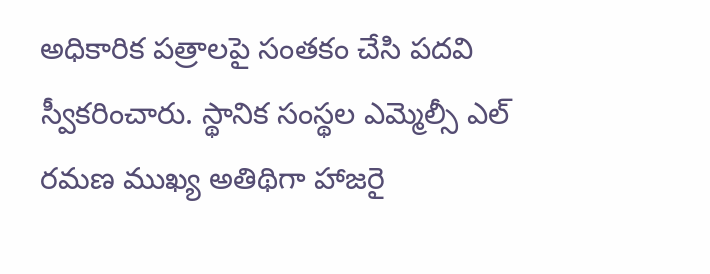అధికారిక పత్రాలపై సంతకం చేసి పదవి స్వీకరించారు. స్థానిక సంస్థల ఎమ్మెల్సీ ఎల్ రమణ ముఖ్య అతిథిగా హాజరై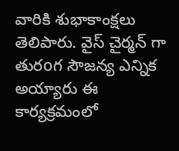వారికి శుభాకాంక్షలు తెలిపారు. వైస్ చైర్మన్ గా తురoగ సౌజన్య ఎన్నిక అయ్యారు ఈ కార్యక్రమంలో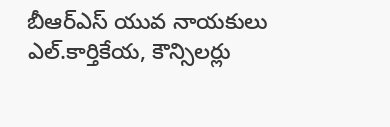బీఆర్ఎస్ యువ నాయకులు ఎల్.కార్తికేయ, కౌన్సిలర్లు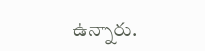ఉన్నారు.